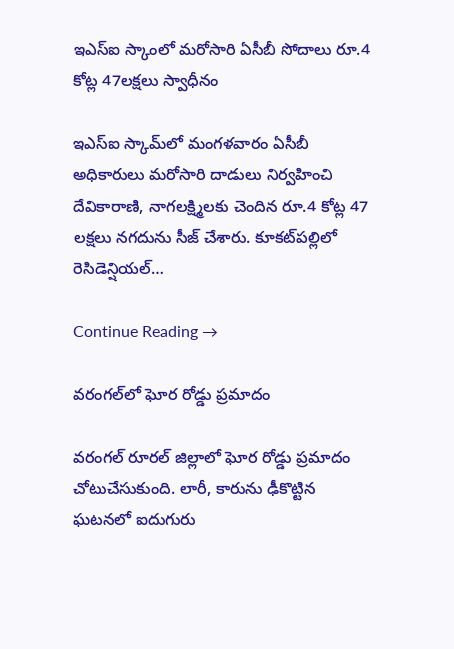ఇఎస్‌ఐ స్కాంలో మరోసారి ఏసీబీ సోదాలు రూ.4 కోట్ల 47లక్షలు స్వాధీనం

ఇఎస్‌ఐ స్కామ్‌లో మంగళవారం ఏసీబీ అధికారులు మరోసారి దాడులు నిర్వహించి దేవికారాణి, నాగలక్ష్మిలకు చెందిన రూ.4 కోట్ల 47 లక్షలు నగదును సీజ్ చేశారు. కూకట్‌పల్లిలో రెసిడెన్షియల్…

Continue Reading →

వరంగల్‌లో ఘోర రోడ్డు ప్రమాదం

వరంగల్‌ రూరల్‌ జిల్లాలో ఘోర రోడ్డు ప్రమాదం చోటుచేసుకుంది. లారీ, కారును ఢీకొట్టిన ఘటనలో ఐదుగురు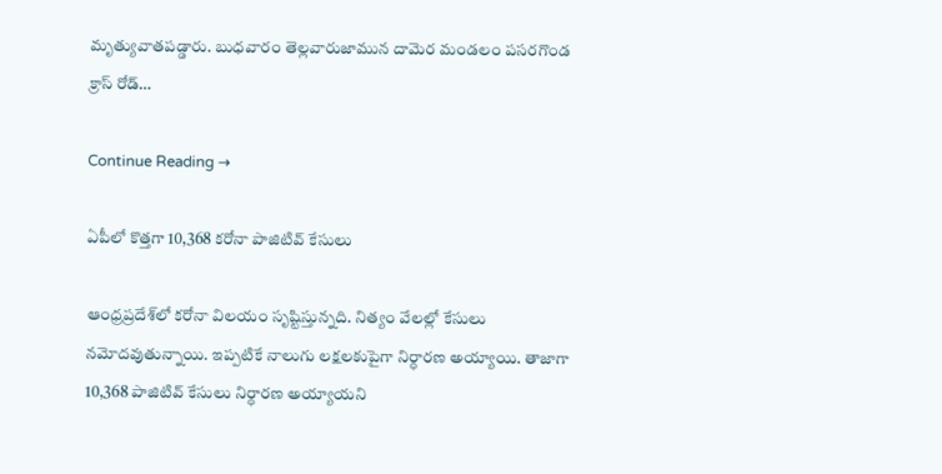మృత్యువాతపడ్డారు. బుధవారం తెల్లవారుజామున దామెర మండలం పసరగొండ క్రాస్‌ రోడ్‌…

Continue Reading →

ఏపీలో కొత్తగా 10,368 కరోనా పాజిటివ్ కేసులు

ఆంధ్రప్రదేశ్‌లో కరోనా విలయం సృష్టిస్తున్నది. నిత్యం వేలల్లో కేసులు నమోదవుతున్నాయి. ఇప్పటికే నాలుగు లక్షలకుపైగా నిర్ధారణ అయ్యాయి. తాజాగా 10,368 పాజిటివ్‌ కేసులు నిర్ధారణ అయ్యాయని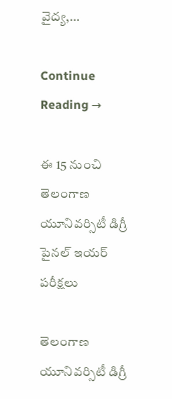వైద్య,…

Continue Reading →

ఈ 15 నుంచి తెలంగాణ యూనివ‌ర్సిటీ డిగ్రీ పైన‌ల్ ఇయ‌ర్ ప‌రీక్ష‌లు

తెలంగాణ యూనివ‌ర్సిటీ డిగ్రీ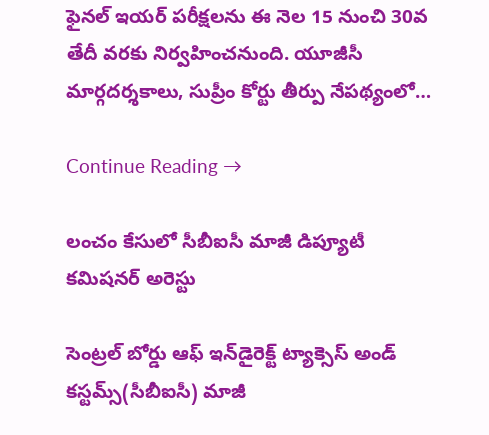ఫైన‌ల్ ఇయ‌ర్ ప‌రీక్ష‌ల‌ను ఈ నెల 15 నుంచి 30వ తేదీ వ‌ర‌కు నిర్వ‌హించ‌నుంది. యూజీసీ మార్గ‌ద‌ర్శ‌కాలు, సుప్రీం కోర్టు తీర్పు నేప‌థ్యంలో…

Continue Reading →

లంచం కేసులో సీబీఐసీ మాజీ డిప్యూటీ క‌మిష‌న‌ర్ అరెస్టు

సెంట్ర‌ల్ బోర్డు ఆఫ్ ఇన్‌డైరెక్ట్ ట్యాక్సెస్ అండ్ క‌స్ట‌మ్స్(సీబీఐసీ) మాజీ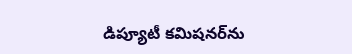డిప్యూటీ క‌మిష‌న‌ర్‌ను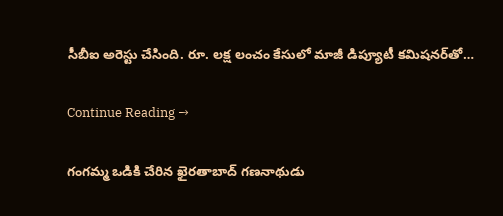సీబీఐ అరెస్టు చేసింది. రూ. ల‌క్ష లంచం కేసులో మాజీ డిప్యూటీ క‌మిష‌న‌ర్‌తో…

Continue Reading →

గంగ‌మ్మ ఒడికి చేరిన ఖైర‌తాబాద్ గ‌ణ‌నాథుడు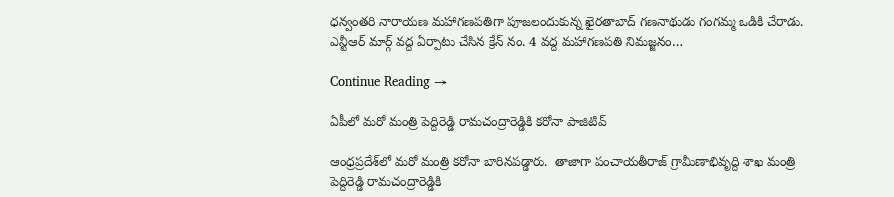ధన్వంతరి నారాయణ మహాగణపతిగా పూజలందుకున్న ఖైర‌తాబాద్ గ‌ణ‌నాథుడు గంగ‌మ్మ ఒడికి చేరాడు. ఎన్టీఆర్ మార్గ్ వ‌ద్ద ఏర్పాటు చేసిన క్రేన్ నం. 4 వ‌ద్ద మ‌హాగ‌ణ‌ప‌తి నిమ‌జ్జ‌నం…

Continue Reading →

ఏపీలో మరో మంత్రి పెద్దిరెడ్డి రామచంద్రారెడ్డికి కరోనా పాజిటివ్‌

ఆంధ్రప్రదేశ్‌లో మరో మంత్రి కరోనా బారినపడ్డారు.  తాజాగా పంచాయతీరాజ్‌ గ్రామీణాభివృద్ది శాఖ మంత్రి పెద్దిరెడ్డి రామచంద్రారెడ్డికి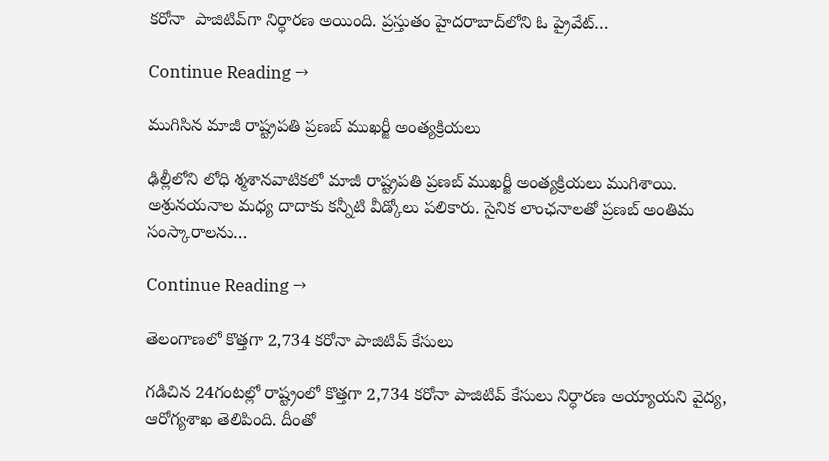కరోనా  పాజిటివ్‌గా నిర్ధారణ అయింది. ప్రస్తుతం హైదరాబాద్‌లోని ఓ ప్రైవేట్‌…

Continue Reading →

ముగిసిన మాజీ రాష్ట్రపతి ప్ర‌ణ‌బ్ ముఖ‌ర్జీ అంత్య‌క్రియ‌లు

ఢిల్లీలోని లోధి శ్మ‌శాన‌వాటిక‌లో మాజీ రాష్ట్రపతి ప్ర‌ణ‌బ్ ముఖ‌ర్జీ అంత్య‌క్రియ‌లు ముగిశాయి. అశ్రున‌య‌నాల మ‌ధ్య దాదాకు క‌న్నీటి వీడ్కోలు ప‌లికారు. సైనిక లాంఛ‌నాల‌తో ప్ర‌ణ‌బ్ అంతిమ సంస్కారాల‌ను…

Continue Reading →

తెలంగాణలో కొత్తగా 2,734 కరోనా పాజిటివ్‌ కేసులు

గడిచిన 24గంటల్లో రాష్ట్రంలో కొత్తగా 2,734 కరోనా పాజిటివ్‌ కేసులు నిర్ధారణ అయ్యాయని వైద్య, ఆరోగ్యశాఖ తెలిపింది. దీంతో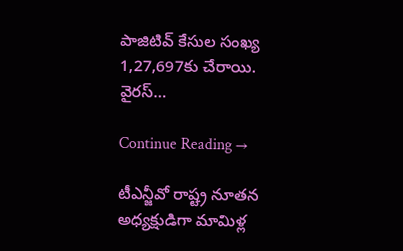పాజిటివ్‌ కేసుల సంఖ్య 1,27,697కు చేరాయి. వైరస్‌…

Continue Reading →

టీఎన్జీవో రాష్ట్ర నూతన అధ్యక్షుడిగా మామిళ్ల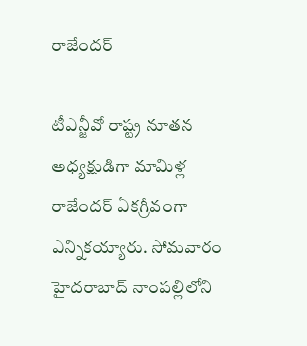రాజేందర్‌

టీఎన్జీవో రాష్ట్ర నూతన అధ్యక్షుడిగా మామిళ్ల రాజేందర్‌ ఏకగ్రీవంగా ఎన్నికయ్యారు. సోమవారం హైదరాబాద్‌ నాంపల్లిలోని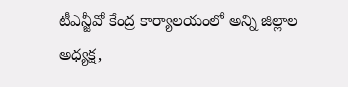టీఎన్జీవో కేంద్ర కార్యాలయంలో అన్ని జిల్లాల అధ్యక్ష,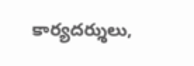కార్యదర్శులు,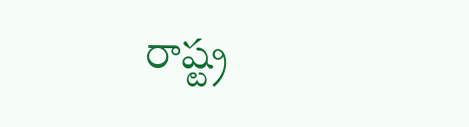రాష్ట్ర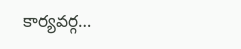కార్యవర్గ…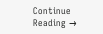Continue Reading →